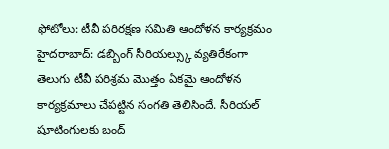ఫోటోలు: టీవీ పరిరక్షణ సమితి ఆందోళన కార్యక్రమం
హైదరాబాద్: డబ్బింగ్ సీరియల్స్కు వ్యతిరేకంగా తెలుగు టీవీ పరిశ్రమ మొత్తం ఏకమై ఆందోళన కార్యక్రమాలు చేపట్టిన సంగతి తెలిసిందే. సీరియల్ షూటింగులకు బంద్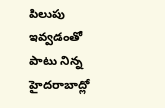పిలుపు ఇవ్వడంతో పాటు నిన్న హైదరాబాద్లో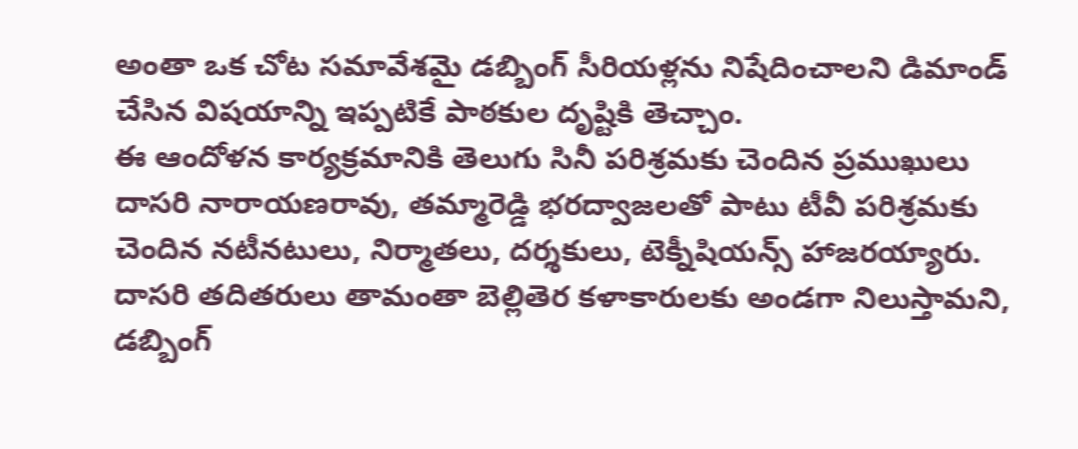అంతా ఒక చోట సమావేశమై డబ్బింగ్ సీరియళ్లను నిషేదించాలని డిమాండ్ చేసిన విషయాన్ని ఇప్పటికే పాఠకుల దృష్టికి తెచ్చాం.
ఈ ఆందోళన కార్యక్రమానికి తెలుగు సినీ పరిశ్రమకు చెందిన ప్రముఖులు దాసరి నారాయణరావు, తమ్మారెడ్డి భరద్వాజలతో పాటు టీవీ పరిశ్రమకు చెందిన నటీనటులు, నిర్మాతలు, దర్శకులు, టెక్నీషియన్స్ హాజరయ్యారు. దాసరి తదితరులు తామంతా బెల్లితెర కళాకారులకు అండగా నిలుస్తామని, డబ్బింగ్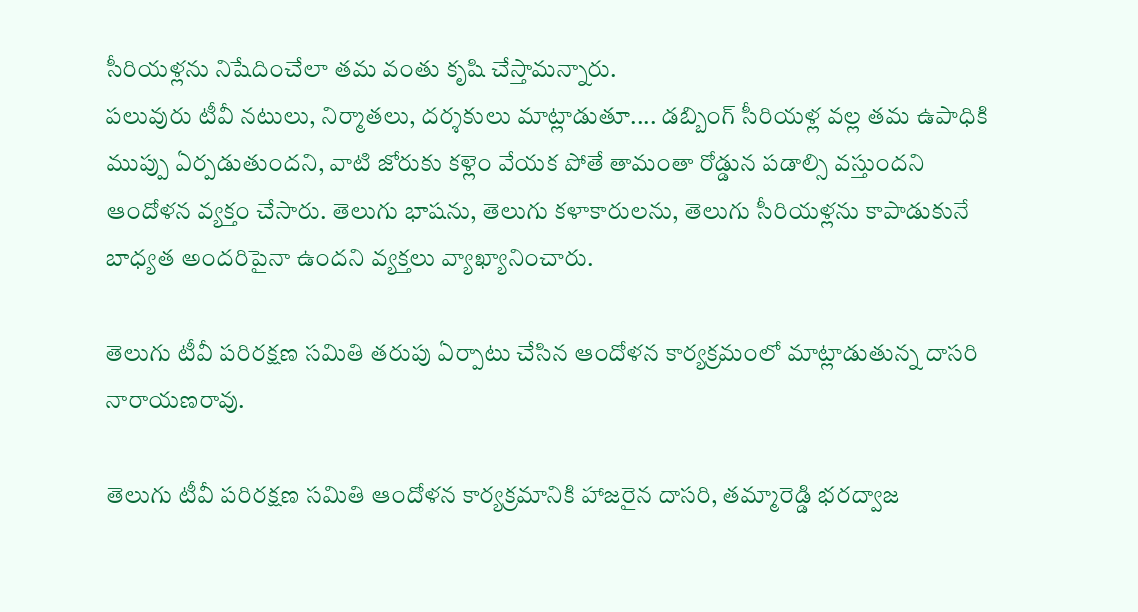సీరియళ్లను నిషేదించేలా తమ వంతు కృషి చేస్తామన్నారు.
పలువురు టీవీ నటులు, నిర్మాతలు, దర్శకులు మాట్లాడుతూ.... డబ్బింగ్ సీరియళ్ల వల్ల తమ ఉపాధికి ముప్పు ఏర్పడుతుందని, వాటి జోరుకు కళ్లెం వేయక పోతే తామంతా రోడ్డున పడాల్సి వస్తుందని ఆందోళన వ్యక్తం చేసారు. తెలుగు భాషను, తెలుగు కళాకారులను, తెలుగు సీరియళ్లను కాపాడుకునే బాధ్యత అందరిపైనా ఉందని వ్యక్తలు వ్యాఖ్యానించారు.

తెలుగు టీవీ పరిరక్షణ సమితి తరుపు ఏర్పాటు చేసిన ఆందోళన కార్యక్రమంలో మాట్లాడుతున్న దాసరి నారాయణరావు.

తెలుగు టీవీ పరిరక్షణ సమితి ఆందోళన కార్యక్రమానికి హాజరైన దాసరి, తమ్మారెడ్డి భరద్వాజ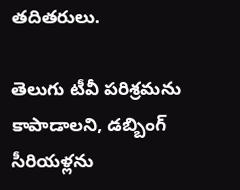తదితరులు.

తెలుగు టీవీ పరిశ్రమను కాపాడాలని, డబ్బింగ్ సీరియళ్లను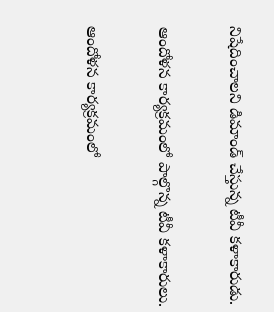నిషేదించాలని డిమాండ్ చేస్తున్న టీవీ కళాకారుడు.

ఆందోళన కార్యక్రమంలో పాల్గొన్న టీవీ కళాకారులు.

ఆందోళన కార్యక్రమంలో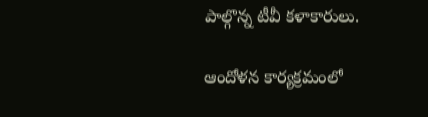పాల్గొన్న టీవీ కళాకారులు.

ఆందోళన కార్యక్రమంలో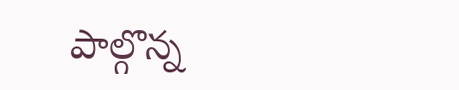పాల్గొన్న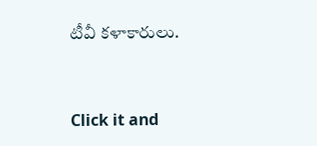టీవీ కళాకారులు.


Click it and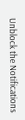Unblock the Notifications